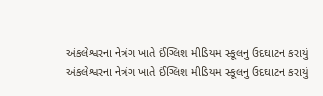અંકલેશ્વરના નેત્રંગ ખાતે ઈંગ્લિશ મીડિયમ સ્કૂલનુ ઉદઘાટન કરાયું
અંકલેશ્વરના નેત્રંગ ખાતે ઈંગ્લિશ મીડિયમ સ્કૂલનુ ઉદઘાટન કરાયું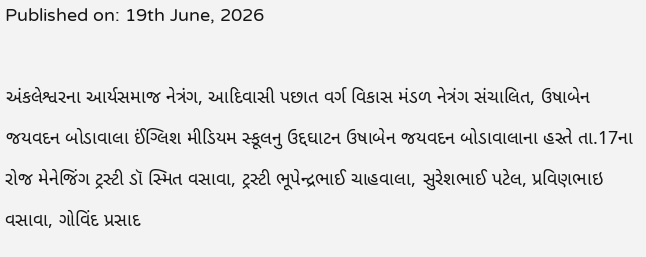Published on: 19th June, 2026

અંકલેશ્વરના આર્યસમાજ નેત્રંગ, આદિવાસી પછાત વર્ગ વિકાસ મંડળ નેત્રંગ સંચાલિત, ઉષાબેન જયવદન બોડાવાલા ઈંગ્લિશ મીડિયમ સ્કૂલનુ ઉદ્દઘાટન ઉષાબેન જયવદન બોડાવાલાના હસ્તે તા.17ના રોજ મેનેજિંગ ટ્રસ્ટી ડૉ સ્મિત વસાવા, ટ્રસ્ટી ભૂપેન્દ્રભાઈ ચાહવાલા, સુરેશભાઈ પટેલ, પ્રવિણભાઇ વસાવા, ગોવિંદ પ્રસાદ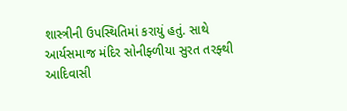શાસ્ત્રીની ઉપસ્થિતિમાં કરાયું હતું. સાથે આર્યસમાજ મંદિર સોનીફ્ળીયા સુરત તરફ્થી આદિવાસી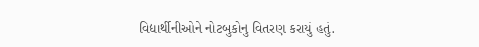વિદ્યાર્થીનીઓને નોટબુકોનુ વિતરણ કરાયું હતું.